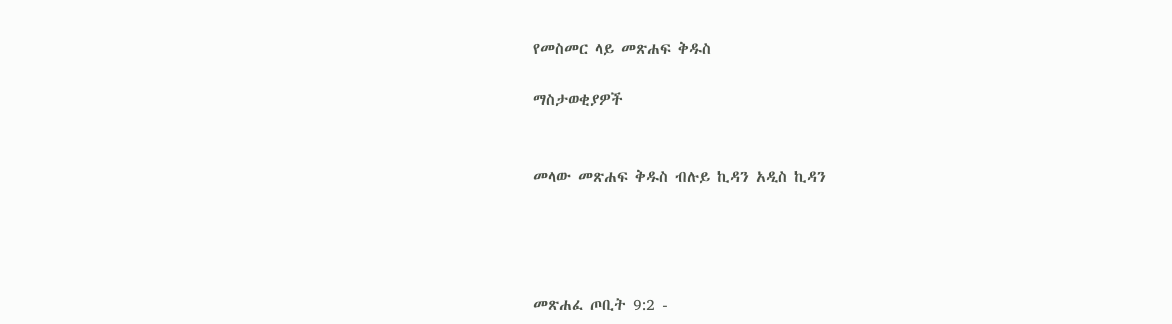የመስመር ላይ መጽሐፍ ቅዱስ

ማስታወቂያዎች


መላው መጽሐፍ ቅዱስ ብሉይ ኪዳን አዲስ ኪዳን




መጽሐፈ ጦቢት 9:2 -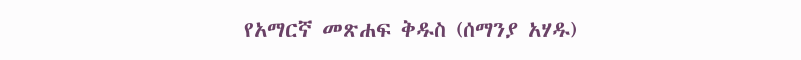የአማርኛ መጽሐፍ ቅዱስ (ሰማንያ አሃዱ)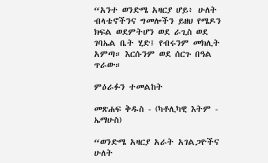“አንተ ወንድሜ አዛርያ ሆይ፥ ሁለት ብላቴኖችንና ግመሎችን ይዘህ የሜዶን ክፍል ወደምትሆን ወደ ራጊስ ወደ ገባኤል ቤት ሂድ፤ የብሩንም መክሊት አምጣ። እርሱንም ወደ ሰርጉ በዓል ጥራው።

ምዕራፉን ተመልከት

መጽሐፍ ቅዱስ - (ካቶሊካዊ እትም - ኤማሁስ)

“ወንድሜ አዛርያ አራት አገልጋዮችና ሁለት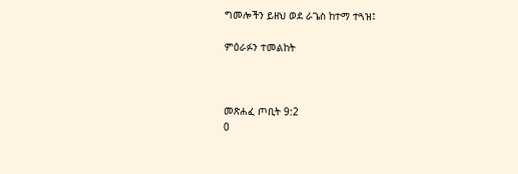ግመሎችን ይዘህ ወደ ራጌስ ከተማ ተጓዝ፤

ምዕራፉን ተመልከት



መጽሐፈ ጦቢት 9:2
0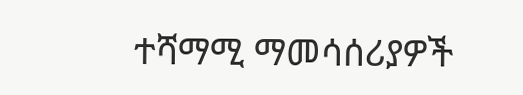ተሻማሚ ማመሳሰሪያዎች